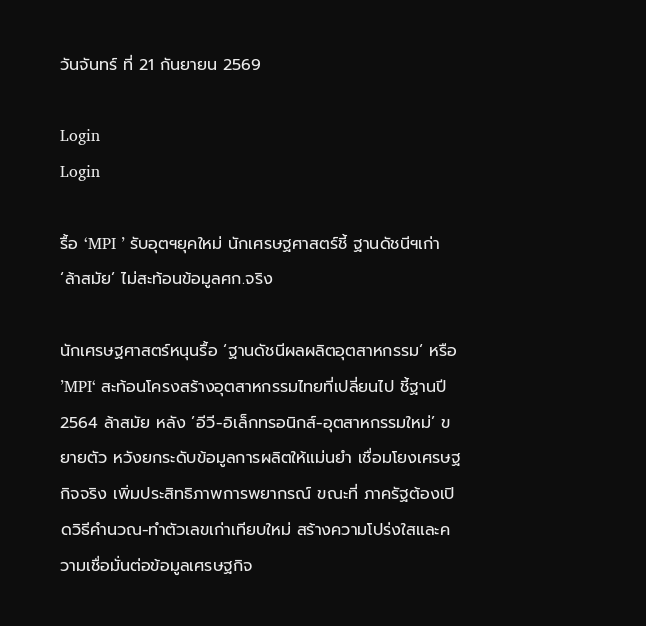วันจันทร์ ที่ 21 กันยายน 2569

Login
Login

รื้อ ‘MPI ’ รับอุตฯยุคใหม่ นักเศรษฐศาสตร์ชี้ ฐานดัชนีฯเก่า ‘ล้าสมัย’ ไม่สะท้อนข้อมูลศก.จริง

นักเศรษฐศาสตร์หนุนรื้อ ‘ฐานดัชนีผลผลิตอุตสาหกรรม‘ หรือ ’MPI‘ สะท้อนโครงสร้างอุตสาหกรรมไทยที่เปลี่ยนไป ชี้ฐานปี 2564 ล้าสมัย หลัง ’อีวี-อิเล็กทรอนิกส์-อุตสาหกรรมใหม่’ ขยายตัว หวังยกระดับข้อมูลการผลิตให้แม่นยำ เชื่อมโยงเศรษฐกิจจริง เพิ่มประสิทธิภาพการพยากรณ์ ขณะที่ ภาครัฐต้องเปิดวิธีคำนวณ-ทำตัวเลขเก่าเทียบใหม่ สร้างความโปร่งใสและความเชื่อมั่นต่อข้อมูลเศรษฐกิจ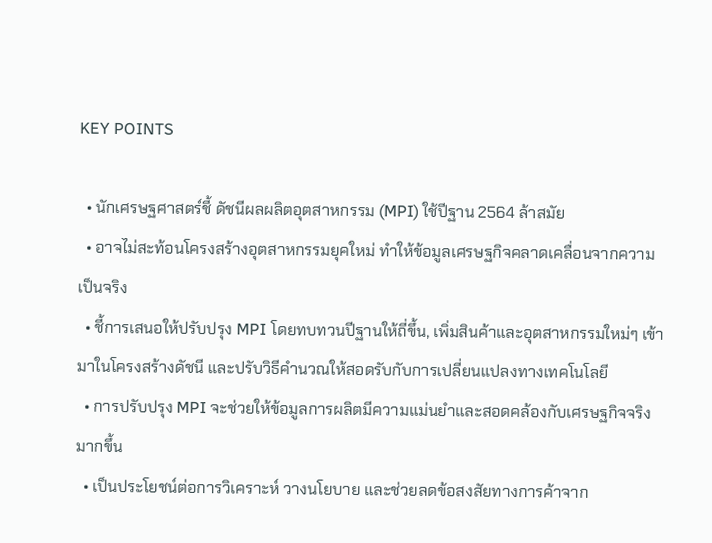KEY POINTS

  • นักเศรษฐศาสตร์ชี้ ดัชนีผลผลิตอุตสาหกรรม (MPI) ใช้ปีฐาน 2564 ล้าสมัย
  • อาจไม่สะท้อนโครงสร้างอุตสาหกรรมยุคใหม่ ทำให้ข้อมูลเศรษฐกิจคลาดเคลื่อนจากความเป็นจริง
  • ชี้การเสนอให้ปรับปรุง MPI โดยทบทวนปีฐานให้ถี่ขึ้น, เพิ่มสินค้าและอุตสาหกรรมใหม่ๆ เข้ามาในโครงสร้างดัชนี และปรับวิธีคำนวณให้สอดรับกับการเปลี่ยนแปลงทางเทคโนโลยี
  • การปรับปรุง MPI จะช่วยให้ข้อมูลการผลิตมีความแม่นยำและสอดคล้องกับเศรษฐกิจจริงมากขึ้น
  • เป็นประโยชน์ต่อการวิเคราะห์ วางนโยบาย และช่วยลดข้อสงสัยทางการค้าจาก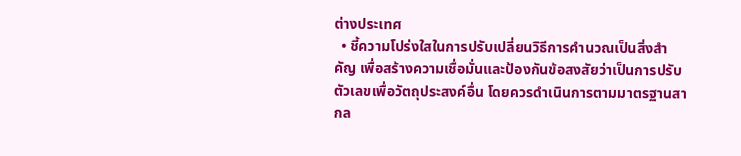ต่างประเทศ
  • ชี้ความโปร่งใสในการปรับเปลี่ยนวิธีการคำนวณเป็นสิ่งสำคัญ เพื่อสร้างความเชื่อมั่นและป้องกันข้อสงสัยว่าเป็นการปรับตัวเลขเพื่อวัตถุประสงค์อื่น โดยควรดำเนินการตามมาตรฐานสากล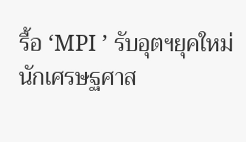รื้อ ‘MPI ’ รับอุตฯยุคใหม่   นักเศรษฐศาส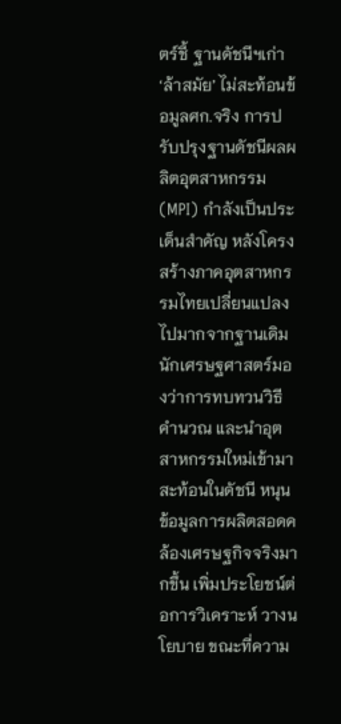ตร์ชี้ ฐานดัชนีฯเก่า ‘ล้าสมัย’ ไม่สะท้อนข้อมูลศก.จริง การปรับปรุงฐานดัชนีผลผลิตอุตสาหกรรม(MPI) กำลังเป็นประเด็นสำคัญ หลังโครงสร้างภาคอุตสาหกรรมไทยเปลี่ยนแปลงไปมากจากฐานเดิม นักเศรษฐศาสตร์มองว่าการทบทวนวิธีคำนวณ และนำอุตสาหกรรมใหม่เข้ามาสะท้อนในดัชนี หนุนข้อมูลการผลิตสอดคล้องเศรษฐกิจจริงมากขึ้น เพิ่มประโยชน์ต่อการวิเคราะห์ วางนโยบาย ขณะที่ความ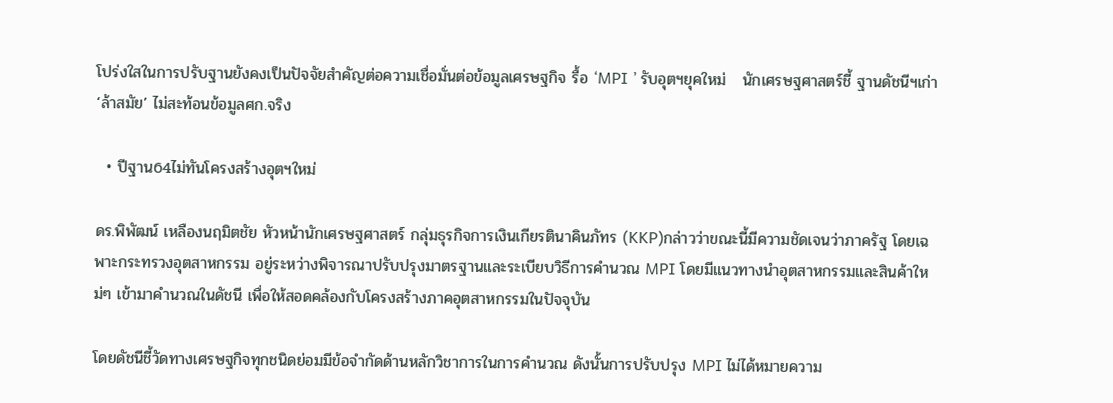โปร่งใสในการปรับฐานยังคงเป็นปัจจัยสำคัญต่อความเชื่อมั่นต่อข้อมูลเศรษฐกิจ รื้อ ‘MPI ’ รับอุตฯยุคใหม่   นักเศรษฐศาสตร์ชี้ ฐานดัชนีฯเก่า ‘ล้าสมัย’ ไม่สะท้อนข้อมูลศก.จริง

  • ปีฐาน64ไม่ทันโครงสร้างอุตฯใหม่

ดร.พิพัฒน์ เหลืองนฤมิตชัย หัวหน้านักเศรษฐศาสตร์ กลุ่มธุรกิจการเงินเกียรตินาคินภัทร (KKP)กล่าวว่าขณะนี้มีความชัดเจนว่าภาครัฐ โดยเฉพาะกระทรวงอุตสาหกรรม อยู่ระหว่างพิจารณาปรับปรุงมาตรฐานและระเบียบวิธีการคำนวณ MPI โดยมีแนวทางนำอุตสาหกรรมและสินค้าใหม่ๆ เข้ามาคำนวณในดัชนี เพื่อให้สอดคล้องกับโครงสร้างภาคอุตสาหกรรมในปัจจุบัน

โดยดัชนีชี้วัดทางเศรษฐกิจทุกชนิดย่อมมีข้อจำกัดด้านหลักวิชาการในการคำนวณ ดังนั้นการปรับปรุง MPI ไม่ได้หมายความ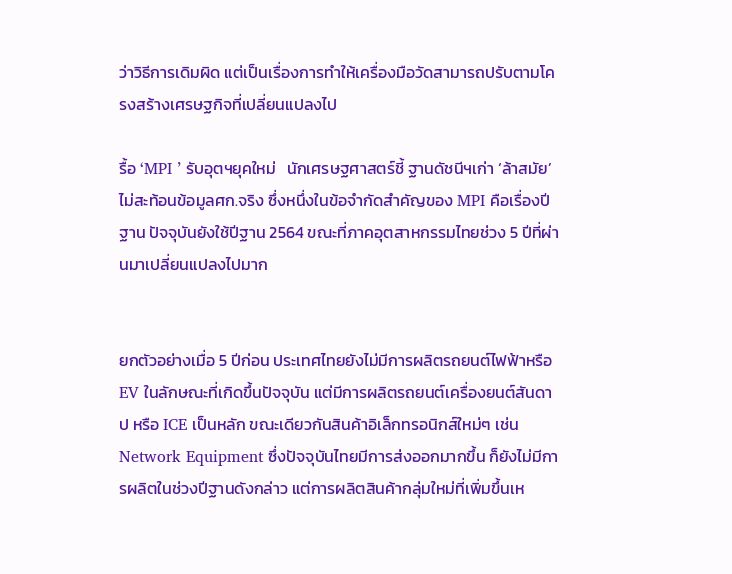ว่าวิธีการเดิมผิด แต่เป็นเรื่องการทำให้เครื่องมือวัดสามารถปรับตามโครงสร้างเศรษฐกิจที่เปลี่ยนแปลงไป

รื้อ ‘MPI ’ รับอุตฯยุคใหม่   นักเศรษฐศาสตร์ชี้ ฐานดัชนีฯเก่า ‘ล้าสมัย’ ไม่สะท้อนข้อมูลศก.จริง ซึ่งหนึ่งในข้อจำกัดสำคัญของ MPI คือเรื่องปีฐาน ปัจจุบันยังใช้ปีฐาน 2564 ขณะที่ภาคอุตสาหกรรมไทยช่วง 5 ปีที่ผ่านมาเปลี่ยนแปลงไปมาก


ยกตัวอย่างเมื่อ 5 ปีก่อน ประเทศไทยยังไม่มีการผลิตรถยนต์ไฟฟ้าหรือ EV ในลักษณะที่เกิดขึ้นปัจจุบัน แต่มีการผลิตรถยนต์เครื่องยนต์สันดาป หรือ ICE เป็นหลัก ขณะเดียวกันสินค้าอิเล็กทรอนิกส์ใหม่ๆ เช่น Network Equipment ซึ่งปัจจุบันไทยมีการส่งออกมากขึ้น ก็ยังไม่มีการผลิตในช่วงปีฐานดังกล่าว แต่การผลิตสินค้ากลุ่มใหม่ที่เพิ่มขึ้นเห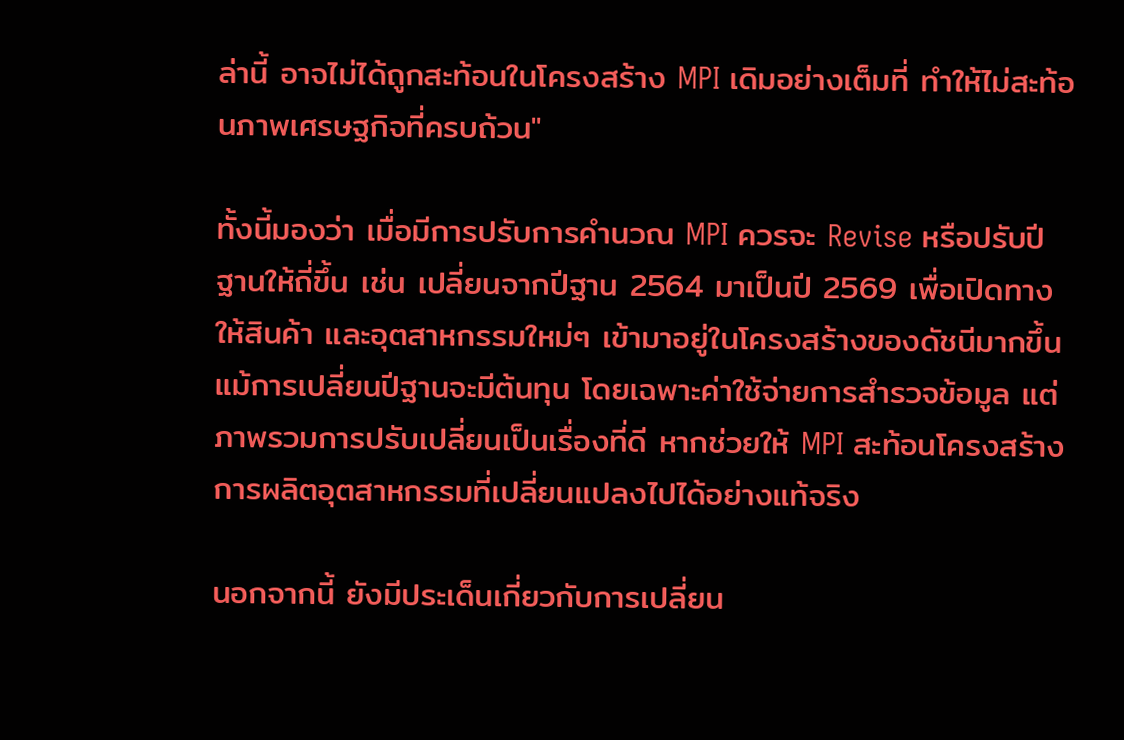ล่านี้ อาจไม่ได้ถูกสะท้อนในโครงสร้าง MPI เดิมอย่างเต็มที่ ทำให้ไม่สะท้อนภาพเศรษฐกิจที่ครบถ้วน"

ทั้งนี้มองว่า เมื่อมีการปรับการคำนวณ MPI ควรจะ Revise หรือปรับปีฐานให้ถี่ขึ้น เช่น เปลี่ยนจากปีฐาน 2564 มาเป็นปี 2569 เพื่อเปิดทางให้สินค้า และอุตสาหกรรมใหม่ๆ เข้ามาอยู่ในโครงสร้างของดัชนีมากขึ้น
แม้การเปลี่ยนปีฐานจะมีต้นทุน โดยเฉพาะค่าใช้จ่ายการสำรวจข้อมูล แต่ภาพรวมการปรับเปลี่ยนเป็นเรื่องที่ดี หากช่วยให้ MPI สะท้อนโครงสร้างการผลิตอุตสาหกรรมที่เปลี่ยนแปลงไปได้อย่างแท้จริง

นอกจากนี้ ยังมีประเด็นเกี่ยวกับการเปลี่ยน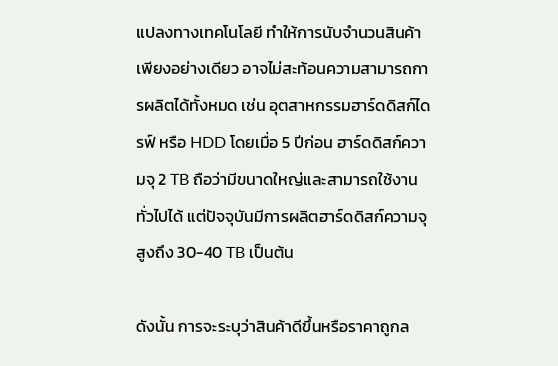แปลงทางเทคโนโลยี ทำให้การนับจำนวนสินค้าเพียงอย่างเดียว อาจไม่สะท้อนความสามารถการผลิตได้ทั้งหมด เช่น อุตสาหกรรมฮาร์ดดิสก์ไดรฟ์ หรือ HDD โดยเมื่อ 5 ปีก่อน ฮาร์ดดิสก์ความจุ 2 TB ถือว่ามีขนาดใหญ่และสามารถใช้งานทั่วไปได้ แต่ปัจจุบันมีการผลิตฮาร์ดดิสก์ความจุสูงถึง 30-40 TB เป็นต้น

ดังนั้น การจะระบุว่าสินค้าดีขึ้นหรือราคาถูกล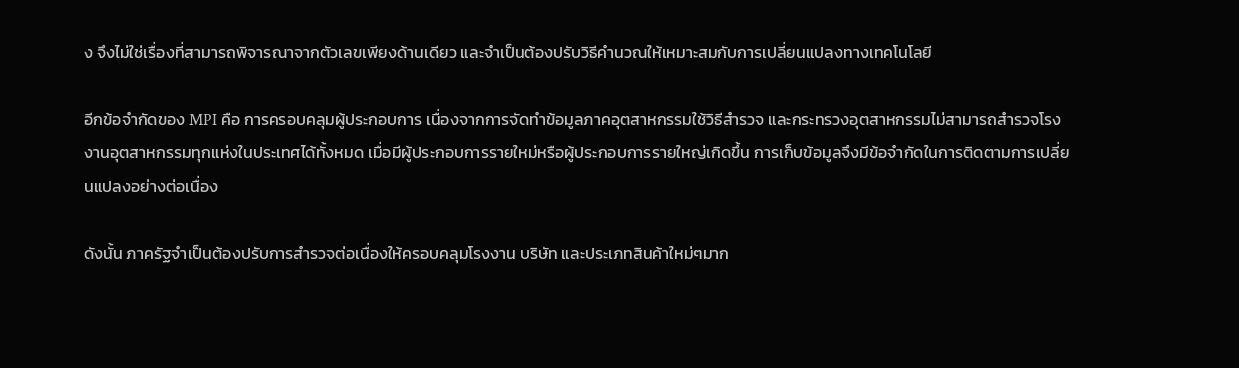ง จึงไม่ใช่เรื่องที่สามารถพิจารณาจากตัวเลขเพียงด้านเดียว และจำเป็นต้องปรับวิธีคำนวณให้เหมาะสมกับการเปลี่ยนแปลงทางเทคโนโลยี

อีกข้อจำกัดของ MPI คือ การครอบคลุมผู้ประกอบการ เนื่องจากการจัดทำข้อมูลภาคอุตสาหกรรมใช้วิธีสำรวจ และกระทรวงอุตสาหกรรมไม่สามารถสำรวจโรงงานอุตสาหกรรมทุกแห่งในประเทศได้ทั้งหมด เมื่อมีผู้ประกอบการรายใหม่หรือผู้ประกอบการรายใหญ่เกิดขึ้น การเก็บข้อมูลจึงมีข้อจำกัดในการติดตามการเปลี่ยนแปลงอย่างต่อเนื่อง

ดังนั้น ภาครัฐจำเป็นต้องปรับการสำรวจต่อเนื่องให้ครอบคลุมโรงงาน บริษัท และประเภทสินค้าใหม่ๆมาก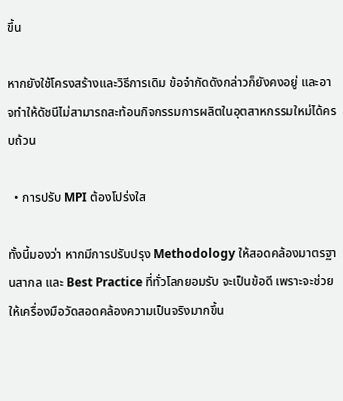ขึ้น

หากยังใช้โครงสร้างและวิธีการเดิม ข้อจำกัดดังกล่าวก็ยังคงอยู่ และอาจทำให้ดัชนีไม่สามารถสะท้อนกิจกรรมการผลิตในอุตสาหกรรมใหม่ได้ครบถ้วน

  • การปรับ MPI ต้องโปร่งใส

ทั้งนี้มองว่า หากมีการปรับปรุง Methodology ให้สอดคล้องมาตรฐานสากล และ Best Practice ที่ทั่วโลกยอมรับ จะเป็นข้อดี เพราะจะช่วยให้เครื่องมือวัดสอดคล้องความเป็นจริงมากขึ้น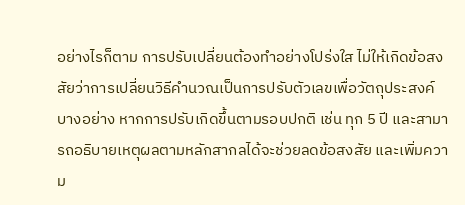อย่างไรก็ตาม การปรับเปลี่ยนต้องทำอย่างโปร่งใส ไม่ให้เกิดข้อสงสัยว่าการเปลี่ยนวิธีคำนวณเป็นการปรับตัวเลขเพื่อวัตถุประสงค์บางอย่าง หากการปรับเกิดขึ้นตามรอบปกติ เช่น ทุก 5 ปี และสามารถอธิบายเหตุผลตามหลักสากลได้จะช่วยลดข้อสงสัย และเพิ่มความ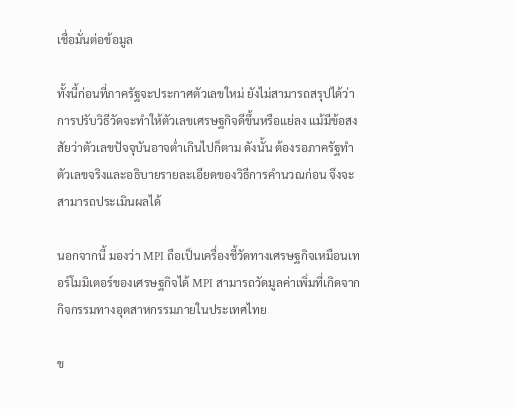เชื่อมั่นต่อข้อมูล

ทั้งนี้ก่อนที่ภาครัฐจะประกาศตัวเลขใหม่ ยังไม่สามารถสรุปได้ว่าการปรับวิธีวัดจะทำให้ตัวเลขเศรษฐกิจดีขึ้นหรือแย่ลง แม้มีข้อสงสัยว่าตัวเลขปัจจุบันอาจต่ำเกินไปก็ตาม ดังนั้น ต้องรอภาครัฐทำตัวเลขจริงและอธิบายรายละเอียดของวิธีการคำนวณก่อน จึงจะสามารถประเมินผลได้

นอกจากนี้ มองว่า MPI ถือเป็นเครื่องชี้วัดทางเศรษฐกิจเหมือนเทอร์โมมิเตอร์ของเศรษฐกิจได้ MPI สามารถวัดมูลค่าเพิ่มที่เกิดจากกิจกรรมทางอุตสาหกรรมภายในประเทศไทย

ข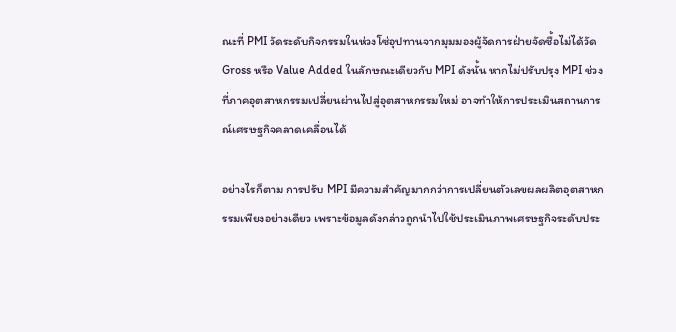ณะที่ PMI วัดระดับกิจกรรมในห่วงโซ่อุปทานจากมุมมองผู้จัดการฝ่ายจัดซื้อไม่ได้วัด Gross หรือ Value Added ในลักษณะเดียวกับ MPI ดังนั้น หากไม่ปรับปรุง MPI ช่วงที่ภาคอุตสาหกรรมเปลี่ยนผ่านไปสู่อุตสาหกรรมใหม่ อาจทำให้การประเมินสถานการณ์เศรษฐกิจคลาดเคลื่อนได้

อย่างไรก็ตาม การปรับ MPI มีความสำคัญมากกว่าการเปลี่ยนตัวเลขผลผลิตอุตสาหกรรมเพียงอย่างเดียว เพราะข้อมูลดังกล่าวถูกนำไปใช้ประเมินภาพเศรษฐกิจระดับประ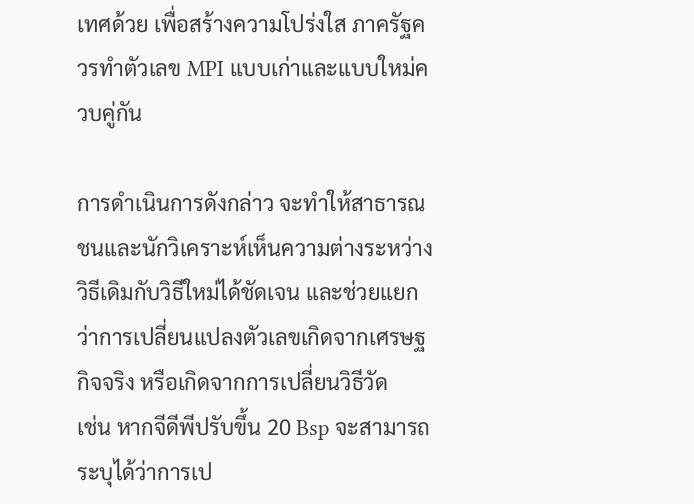เทศด้วย เพื่อสร้างความโปร่งใส ภาครัฐควรทำตัวเลข MPI แบบเก่าและแบบใหม่ควบคู่กัน

การดำเนินการดังกล่าว จะทำให้สาธารณชนและนักวิเคราะห์เห็นความต่างระหว่างวิธีเดิมกับวิธีใหม่ได้ชัดเจน และช่วยแยกว่าการเปลี่ยนแปลงตัวเลขเกิดจากเศรษฐกิจจริง หรือเกิดจากการเปลี่ยนวิธีวัด
เช่น หากจีดีพีปรับขึ้น 20 Bsp จะสามารถระบุได้ว่าการเป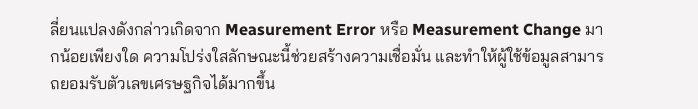ลี่ยนแปลงดังกล่าวเกิดจาก Measurement Error หรือ Measurement Change มากน้อยเพียงใด ความโปร่งใสลักษณะนี้ช่วยสร้างความเชื่อมั่น และทำให้ผู้ใช้ข้อมูลสามารถยอมรับตัวเลขเศรษฐกิจได้มากขึ้น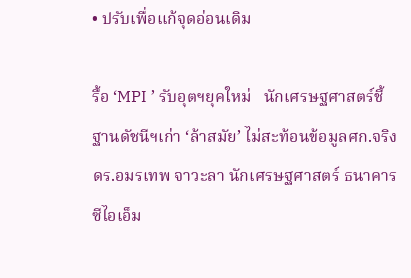• ปรับเพื่อแก้จุดอ่อนเดิม

รื้อ ‘MPI ’ รับอุตฯยุคใหม่   นักเศรษฐศาสตร์ชี้ ฐานดัชนีฯเก่า ‘ล้าสมัย’ ไม่สะท้อนข้อมูลศก.จริง ดร.อมรเทพ จาวะลา นักเศรษฐศาสตร์ ธนาคารซีไอเอ็ม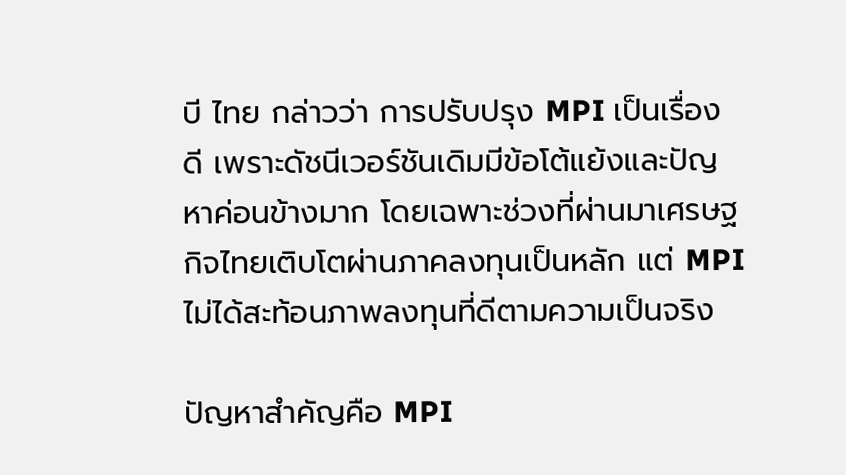บี ไทย กล่าวว่า การปรับปรุง MPI เป็นเรื่องดี เพราะดัชนีเวอร์ชันเดิมมีข้อโต้แย้งและปัญหาค่อนข้างมาก โดยเฉพาะช่วงที่ผ่านมาเศรษฐกิจไทยเติบโตผ่านภาคลงทุนเป็นหลัก แต่ MPI ไม่ได้สะท้อนภาพลงทุนที่ดีตามความเป็นจริง

ปัญหาสำคัญคือ MPI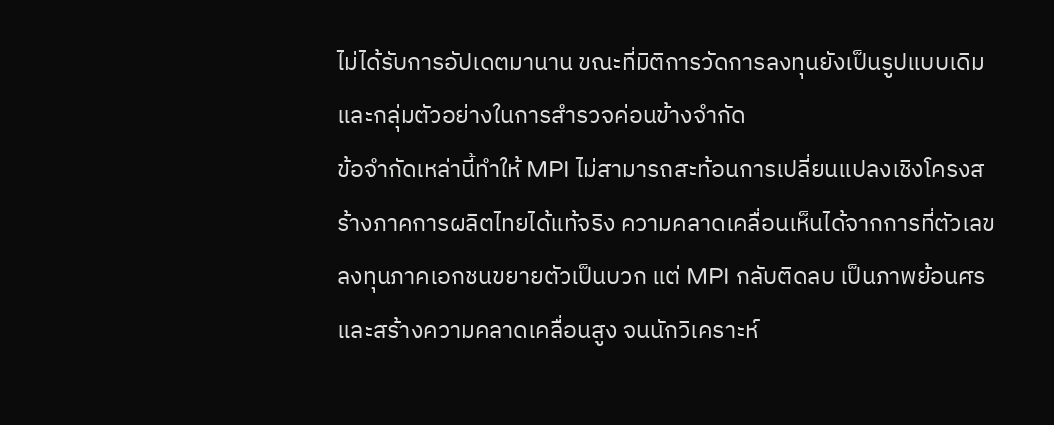ไม่ได้รับการอัปเดตมานาน ขณะที่มิติการวัดการลงทุนยังเป็นรูปแบบเดิม และกลุ่มตัวอย่างในการสำรวจค่อนข้างจำกัด
ข้อจำกัดเหล่านี้ทำให้ MPI ไม่สามารถสะท้อนการเปลี่ยนแปลงเชิงโครงสร้างภาคการผลิตไทยได้แท้จริง ความคลาดเคลื่อนเห็นได้จากการที่ตัวเลขลงทุนภาคเอกชนขยายตัวเป็นบวก แต่ MPI กลับติดลบ เป็นภาพย้อนศรและสร้างความคลาดเคลื่อนสูง จนนักวิเคราะห์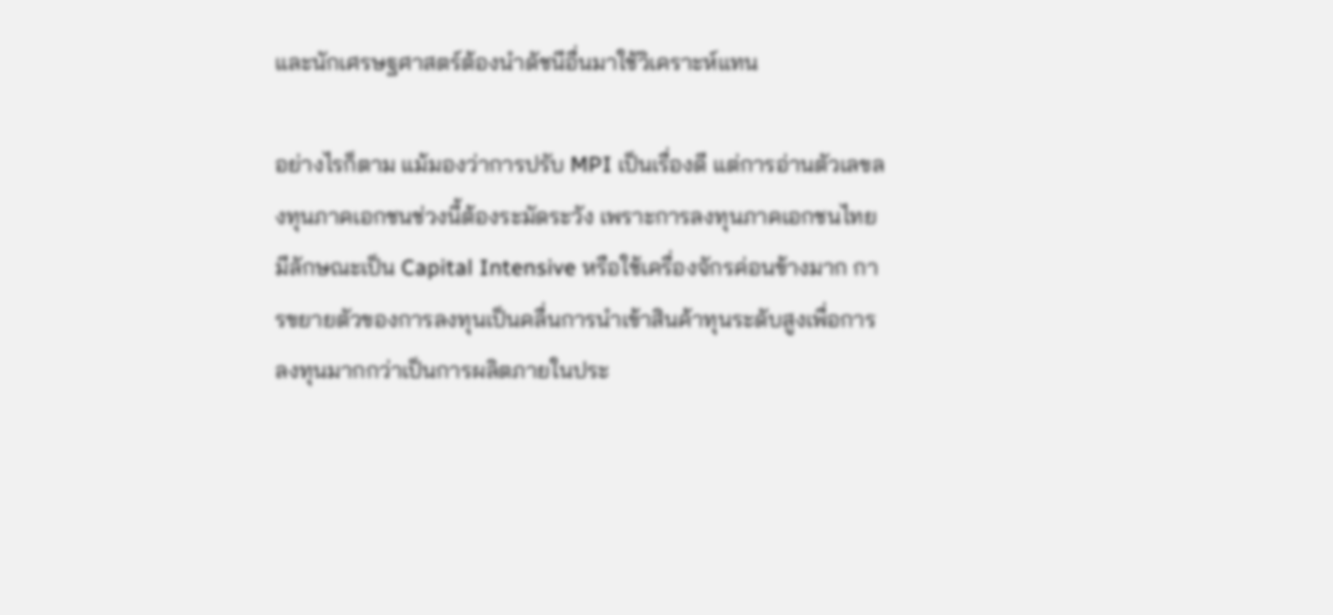และนักเศรษฐศาสตร์ต้องนำดัชนีอื่นมาใช้วิเคราะห์แทน

อย่างไรก็ตาม แม้มองว่าการปรับ MPI เป็นเรื่องดี แต่การอ่านตัวเลขลงทุนภาคเอกชนช่วงนี้ต้องระมัดระวัง เพราะการลงทุนภาคเอกชนไทยมีลักษณะเป็น Capital Intensive หรือใช้เครื่องจักรค่อนข้างมาก การขยายตัวของการลงทุนเป็นคลื่นการนำเข้าสินค้าทุนระดับสูงเพื่อการลงทุนมากกว่าเป็นการผลิตภายในประ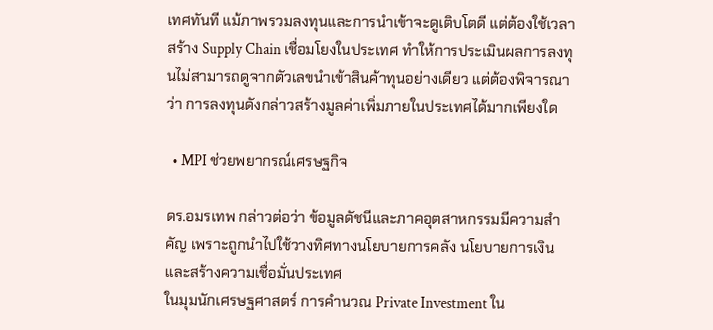เทศทันที แม้ภาพรวมลงทุนและการนำเข้าจะดูเติบโตดี แต่ต้องใช้เวลาสร้าง Supply Chain เชื่อมโยงในประเทศ ทำให้การประเมินผลการลงทุนไม่สามารถดูจากตัวเลขนำเข้าสินค้าทุนอย่างเดียว แต่ต้องพิจารณาว่า การลงทุนดังกล่าวสร้างมูลค่าเพิ่มภายในประเทศได้มากเพียงใด

  • MPI ช่วยพยากรณ์เศรษฐกิจ

ดร.อมรเทพ กล่าวต่อว่า ข้อมูลดัชนีและภาคอุตสาหกรรมมีความสำคัญ เพราะถูกนำไปใช้วางทิศทางนโยบายการคลัง นโยบายการเงิน และสร้างความเชื่อมั่นประเทศ
ในมุมนักเศรษฐศาสตร์ การคำนวณ Private Investment ใน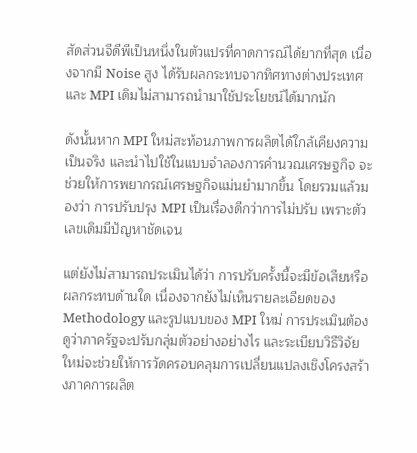สัดส่วนจีดีพีเป็นหนึ่งในตัวแปรที่คาดการณ์ได้ยากที่สุด เนื่องจากมี Noise สูง ได้รับผลกระทบจากทิศทางต่างประเทศ และ MPI เดิมไม่สามารถนำมาใช้ประโยชน์ได้มากนัก

ดังนั้นหาก MPI ใหม่สะท้อนภาพการผลิตได้ใกล้เคียงความเป็นจริง และนำไปใช้ในแบบจำลองการคำนวณเศรษฐกิจ จะช่วยให้การพยากรณ์เศรษฐกิจแม่นยำมากขึ้น โดยรวมแล้วมองว่า การปรับปรุง MPI เป็นเรื่องดีกว่าการไม่ปรับ เพราะตัวเลขเดิมมีปัญหาชัดเจน

แต่ยังไม่สามารถประเมินได้ว่า การปรับครั้งนี้จะมีข้อเสียหรือผลกระทบด้านใด เนื่องจากยังไม่เห็นรายละเอียดของ Methodology และรูปแบบของ MPI ใหม่ การประเมินต้องดูว่าภาครัฐจะปรับกลุ่มตัวอย่างอย่างไร และระเบียบวิธีวิจัยใหม่จะช่วยให้การวัดครอบคลุมการเปลี่ยนแปลงเชิงโครงสร้างภาคการผลิต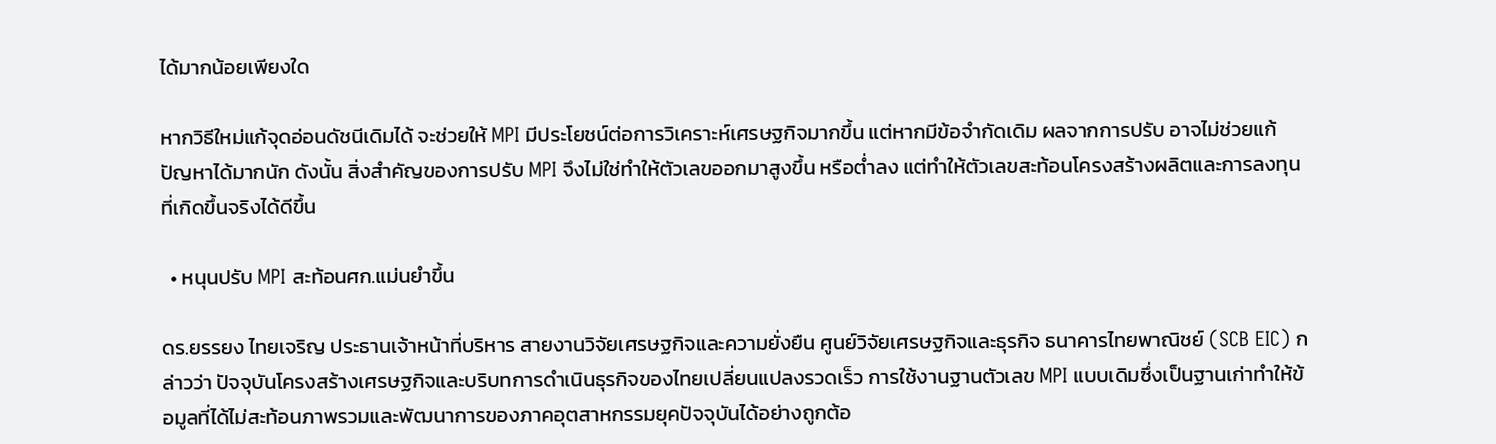ได้มากน้อยเพียงใด

หากวิธีใหม่แก้จุดอ่อนดัชนีเดิมได้ จะช่วยให้ MPI มีประโยชน์ต่อการวิเคราะห์เศรษฐกิจมากขึ้น แต่หากมีข้อจำกัดเดิม ผลจากการปรับ อาจไม่ช่วยแก้ปัญหาได้มากนัก ดังนั้น สิ่งสำคัญของการปรับ MPI จึงไม่ใช่ทำให้ตัวเลขออกมาสูงขึ้น หรือต่ำลง แต่ทำให้ตัวเลขสะท้อนโครงสร้างผลิตและการลงทุนที่เกิดขึ้นจริงได้ดีขึ้น

  • หนุนปรับ MPI สะท้อนศก.แม่นยำขึ้น

ดร.ยรรยง ไทยเจริญ ประธานเจ้าหน้าที่บริหาร สายงานวิจัยเศรษฐกิจและความยั่งยืน ศูนย์วิจัยเศรษฐกิจและธุรกิจ ธนาคารไทยพาณิชย์ (SCB EIC) กล่าวว่า ปัจจุบันโครงสร้างเศรษฐกิจและบริบทการดำเนินธุรกิจของไทยเปลี่ยนแปลงรวดเร็ว การใช้งานฐานตัวเลข MPI แบบเดิมซึ่งเป็นฐานเก่าทำให้ข้อมูลที่ได้ไม่สะท้อนภาพรวมและพัฒนาการของภาคอุตสาหกรรมยุคปัจจุบันได้อย่างถูกต้อ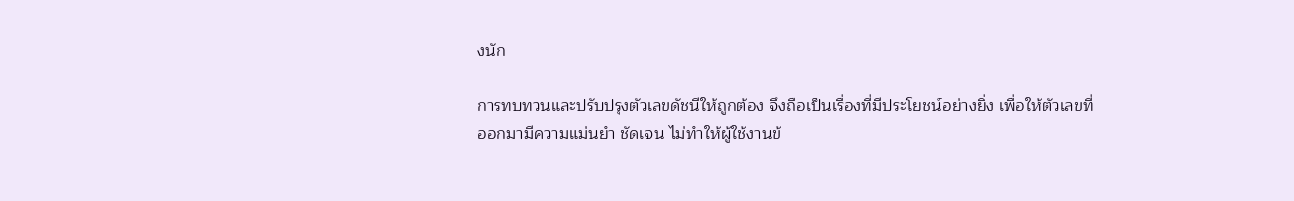งนัก

การทบทวนและปรับปรุงตัวเลขดัชนีให้ถูกต้อง จึงถือเป็นเรื่องที่มีประโยชน์อย่างยิ่ง เพื่อให้ตัวเลขที่ออกมามีความแม่นยำ ชัดเจน ไม่ทำให้ผู้ใช้งานข้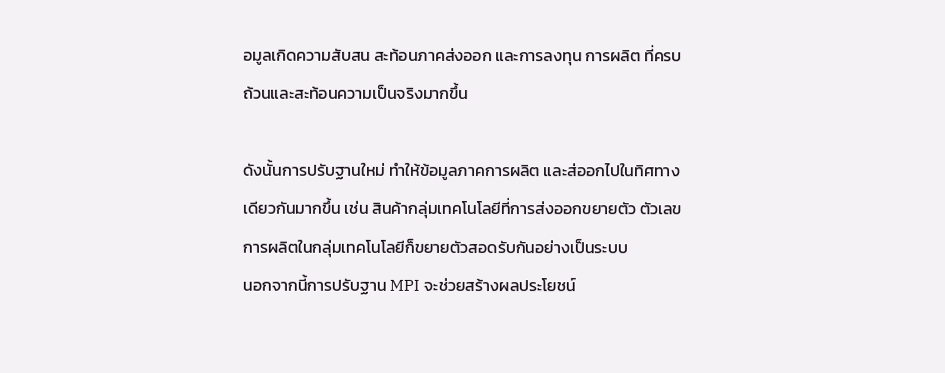อมูลเกิดความสับสน สะท้อนภาคส่งออก และการลงทุน การผลิต ที่ครบถ้วนและสะท้อนความเป็นจริงมากขึ้น

ดังนั้นการปรับฐานใหม่ ทำให้ข้อมูลภาคการผลิต และส่ออกไปในทิศทางเดียวกันมากขึ้น เช่น สินค้ากลุ่มเทคโนโลยีที่การส่งออกขยายตัว ตัวเลขการผลิตในกลุ่มเทคโนโลยีก็ขยายตัวสอดรับกันอย่างเป็นระบบ
นอกจากนี้การปรับฐาน MPI จะช่วยสร้างผลประโยชน์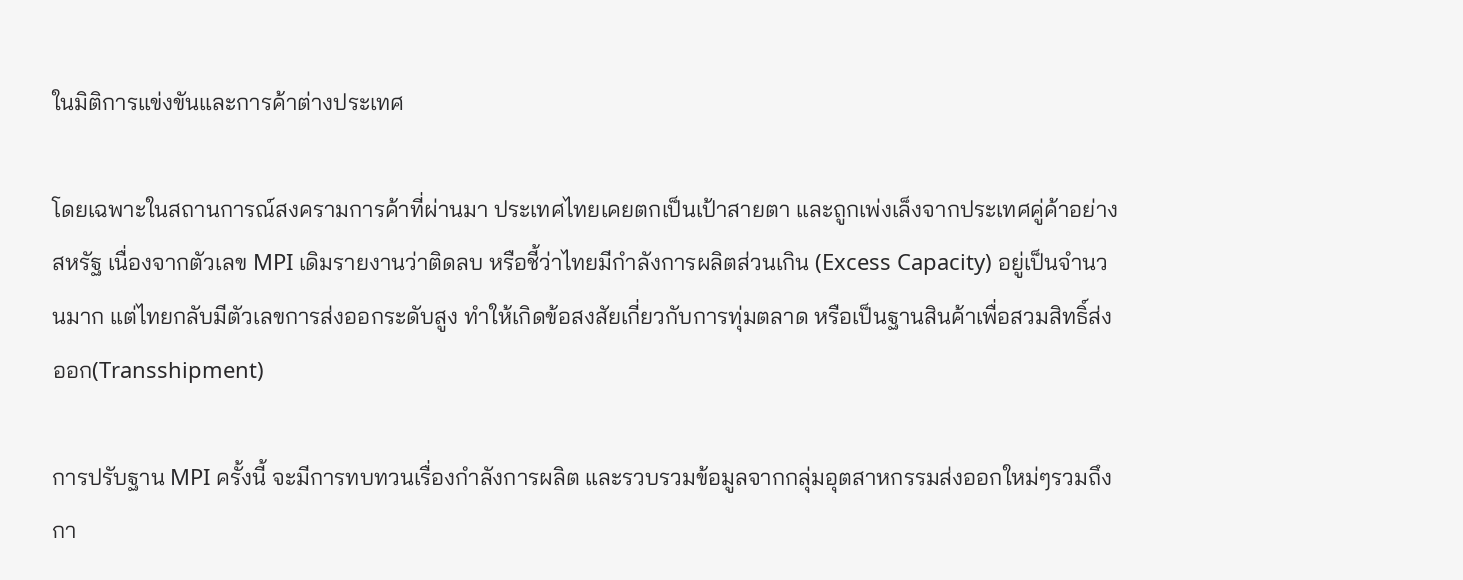ในมิติการแข่งขันและการค้าต่างประเทศ

โดยเฉพาะในสถานการณ์สงครามการค้าที่ผ่านมา ประเทศไทยเคยตกเป็นเป้าสายตา และถูกเพ่งเล็งจากประเทศคู่ค้าอย่างสหรัฐ เนื่องจากตัวเลข MPI เดิมรายงานว่าติดลบ หรือชี้ว่าไทยมีกำลังการผลิตส่วนเกิน (Excess Capacity) อยู่เป็นจำนวนมาก แต่ไทยกลับมีตัวเลขการส่งออกระดับสูง ทำให้เกิดข้อสงสัยเกี่ยวกับการทุ่มตลาด หรือเป็นฐานสินค้าเพื่อสวมสิทธิ์ส่งออก(Transshipment)

การปรับฐาน MPI ครั้งนี้ จะมีการทบทวนเรื่องกำลังการผลิต และรวบรวมข้อมูลจากกลุ่มอุตสาหกรรมส่งออกใหม่ๆรวมถึงกา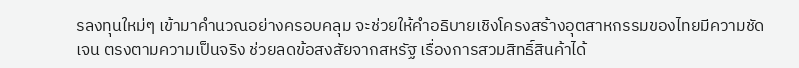รลงทุนใหม่ๆ เข้ามาคำนวณอย่างครอบคลุม จะช่วยให้คำอธิบายเชิงโครงสร้างอุตสาหกรรมของไทยมีความชัดเจน ตรงตามความเป็นจริง ช่วยลดข้อสงสัยจากสหรัฐ เรื่องการสวมสิทธิ์สินค้าได้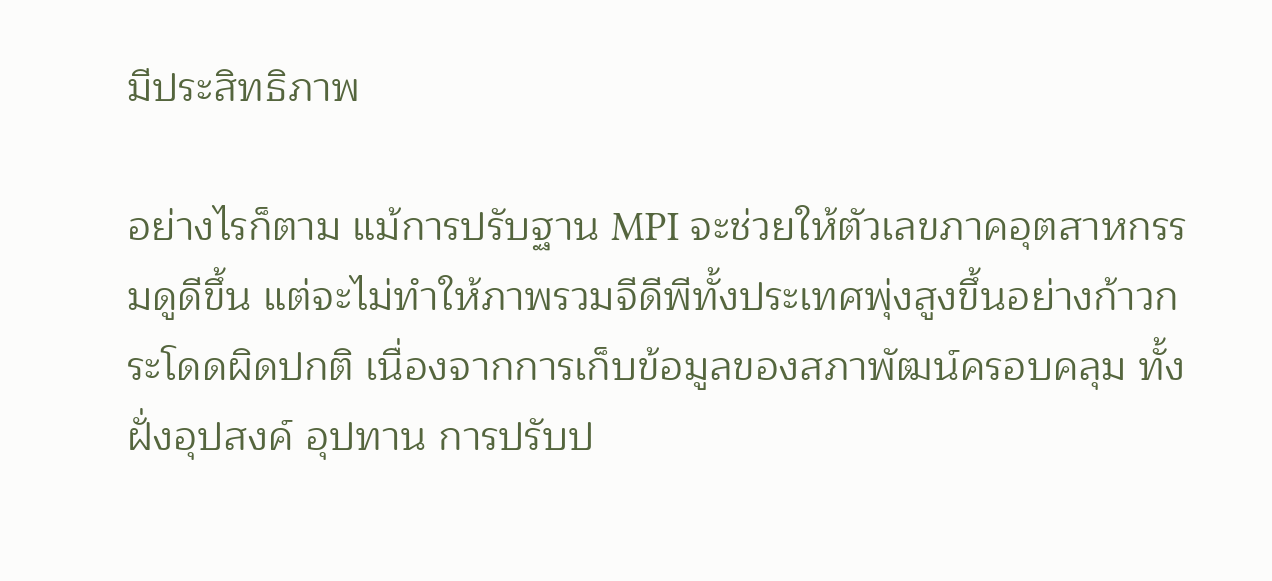มีประสิทธิภาพ

อย่างไรก็ตาม แม้การปรับฐาน MPI จะช่วยให้ตัวเลขภาคอุตสาหกรรมดูดีขึ้น แต่จะไม่ทำให้ภาพรวมจีดีพีทั้งประเทศพุ่งสูงขึ้นอย่างก้าวกระโดดผิดปกติ เนื่องจากการเก็บข้อมูลของสภาพัฒน์ครอบคลุม ทั้งฝั่งอุปสงค์ อุปทาน การปรับป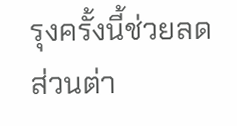รุงครั้งนี้ช่วยลดส่วนต่า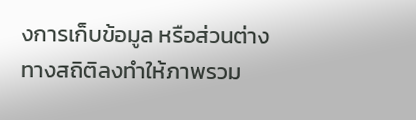งการเก็บข้อมูล หรือส่วนต่างทางสถิติลงทำให้ภาพรวม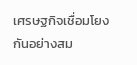เศรษฐกิจเชื่อมโยงกันอย่างสม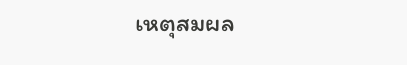เหตุสมผล